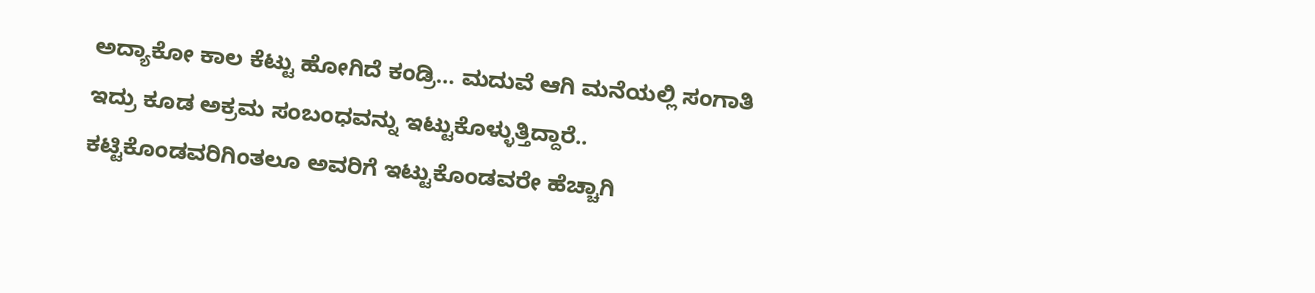ಅದ್ಯಾಕೋ ಕಾಲ ಕೆಟ್ಟು ಹೋಗಿದೆ ಕಂಡ್ರಿ… ಮದುವೆ ಆಗಿ ಮನೆಯಲ್ಲಿ ಸಂಗಾತಿ ಇದ್ರು ಕೂಡ ಅಕ್ರಮ ಸಂಬಂಧವನ್ನು ಇಟ್ಟುಕೊಳ್ಳುತ್ತಿದ್ದಾರೆ.. ಕಟ್ಟಿಕೊಂಡವರಿಗಿಂತಲೂ ಅವರಿಗೆ ಇಟ್ಟುಕೊಂಡವರೇ ಹೆಚ್ಚಾಗಿ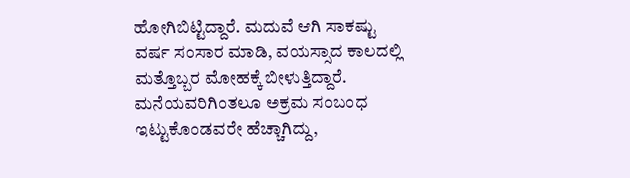ಹೋಗಿಬಿಟ್ಟಿದ್ದಾರೆ. ಮದುವೆ ಆಗಿ ಸಾಕಷ್ಟು ವರ್ಷ ಸಂಸಾರ ಮಾಡಿ, ವಯಸ್ಸಾದ ಕಾಲದಲ್ಲಿ ಮತ್ತೊಬ್ಬರ ಮೋಹಕ್ಕೆ ಬೀಳುತ್ತಿದ್ದಾರೆ. ಮನೆಯವರಿಗಿಂತಲೂ ಅಕ್ರಮ ಸಂಬಂಧ ಇಟ್ಟುಕೊಂಡವರೇ ಹೆಚ್ಚಾಗಿದ್ದು,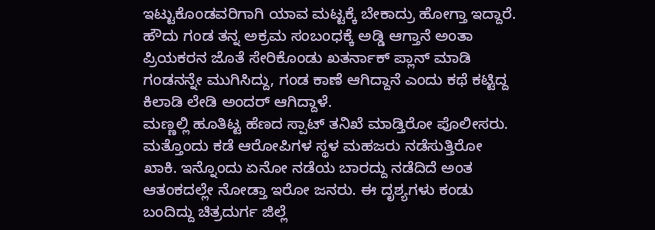ಇಟ್ಟುಕೊಂಡವರಿಗಾಗಿ ಯಾವ ಮಟ್ಟಕ್ಕೆ ಬೇಕಾದ್ರು ಹೋಗ್ತಾ ಇದ್ದಾರೆ. ಹೌದು ಗಂಡ ತನ್ನ ಅಕ್ರಮ ಸಂಬಂಧಕ್ಕೆ ಅಡ್ಡಿ ಆಗ್ತಾನೆ ಅಂತಾ ಪ್ರಿಯಕರನ ಜೊತೆ ಸೇರಿಕೊಂಡು ಖತರ್ನಾಕ್ ಪ್ಲಾನ್ ಮಾಡಿ ಗಂಡನನ್ನೇ ಮುಗಿಸಿದ್ದು, ಗಂಡ ಕಾಣೆ ಆಗಿದ್ದಾನೆ ಎಂದು ಕಥೆ ಕಟ್ಟಿದ್ದ ಕಿಲಾಡಿ ಲೇಡಿ ಅಂದರ್ ಆಗಿದ್ದಾಳೆ.
ಮಣ್ಣಲ್ಲಿ ಹೂತಿಟ್ಟ ಹೆಣದ ಸ್ಪಾಟ್ ತನಿಖೆ ಮಾಡ್ತಿರೋ ಪೊಲೀಸರು. ಮತ್ತೊಂದು ಕಡೆ ಆರೋಪಿಗಳ ಸ್ಥಳ ಮಹಜರು ನಡೆಸುತ್ತಿರೋ ಖಾಕಿ. ಇನ್ನೊಂದು ಏನೋ ನಡೆಯ ಬಾರದ್ದು ನಡೆದಿದೆ ಅಂತ ಆತಂಕದಲ್ಲೇ ನೋಡ್ತಾ ಇರೋ ಜನರು. ಈ ದೃಶ್ಯಗಳು ಕಂಡು ಬಂದಿದ್ದು ಚಿತ್ರದುರ್ಗ ಜಿಲ್ಲೆ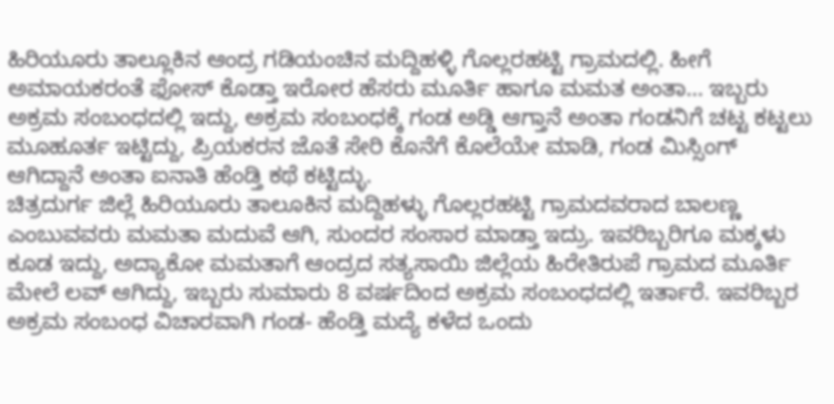ಹಿರಿಯೂರು ತಾಲ್ಲೂಕಿನ ಆಂದ್ರ ಗಡಿಯಂಚಿನ ಮದ್ದಿಹಳ್ಳಿ ಗೊಲ್ಲರಹಟ್ಟಿ ಗ್ರಾಮದಲ್ಲಿ. ಹೀಗೆ ಅಮಾಯಕರಂತೆ ಫೋಸ್ ಕೊಡ್ತಾ ಇರೋರ ಹೆಸರು ಮೂರ್ತಿ ಹಾಗೂ ಮಮತ ಅಂತಾ… ಇಬ್ಬರು ಅಕ್ರಮ ಸಂಬಂಧದಲ್ಲಿ ಇದ್ದು, ಅಕ್ರಮ ಸಂಬಂಧಕ್ಕೆ ಗಂಡ ಅಡ್ಡಿ ಆಗ್ತಾನೆ ಅಂತಾ ಗಂಡನಿಗೆ ಚಟ್ಟ ಕಟ್ಟಲು ಮೂಹೂರ್ತ ಇಟ್ಟಿದ್ದು, ಪ್ರಿಯಕರನ ಜೊತೆ ಸೇರಿ ಕೊನೆಗೆ ಕೊಲೆಯೇ ಮಾಡಿ, ಗಂಡ ಮಿಸ್ಸಿಂಗ್ ಆಗಿದ್ದಾನೆ ಅಂತಾ ಐನಾತಿ ಹೆಂಡ್ತಿ ಕಥೆ ಕಟ್ಟಿದ್ಳು.
ಚಿತ್ರದುರ್ಗ ಜಿಲ್ಲೆ ಹಿರಿಯೂರು ತಾಲೂಕಿನ ಮದ್ದಿಹಳ್ಳು ಗೊಲ್ಲರಹಟ್ಟಿ ಗ್ರಾಮದವರಾದ ಬಾಲಣ್ಣ ಎಂಬುವವರು ಮಮತಾ ಮದುವೆ ಆಗಿ, ಸುಂದರ ಸಂಸಾರ ಮಾಡ್ತಾ ಇದ್ರು. ಇವರಿಬ್ಬರಿಗೂ ಮಕ್ಕಳು ಕೂಡ ಇದ್ದು, ಅದ್ಯಾಕೋ ಮಮತಾಗೆ ಆಂದ್ರದ ಸತ್ಯಸಾಯಿ ಜಿಲ್ಲೆಯ ಹಿರೇತಿರುಪೆ ಗ್ರಾಮದ ಮೂರ್ತಿ ಮೇಲೆ ಲವ್ ಆಗಿದ್ದು, ಇಬ್ಬರು ಸುಮಾರು 8 ವರ್ಷದಿಂದ ಅಕ್ರಮ ಸಂಬಂಧದಲ್ಲಿ ಇರ್ತಾರೆ. ಇವರಿಬ್ಬರ ಅಕ್ರಮ ಸಂಬಂಧ ವಿಚಾರವಾಗಿ ಗಂಡ- ಹೆಂಡ್ತಿ ಮದ್ಯೆ ಕಳೆದ ಒಂದು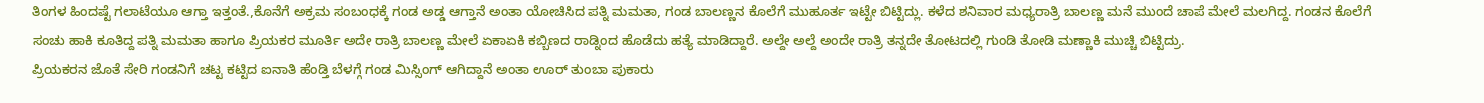ತಿಂಗಳ ಹಿಂದಷ್ಟೆ ಗಲಾಟೆಯೂ ಆಗ್ತಾ ಇತ್ತಂತೆ.,ಕೊನೆಗೆ ಅಕ್ರಮ ಸಂಬಂಧಕ್ಕೆ ಗಂಡ ಅಡ್ಡ ಆಗ್ತಾನೆ ಅಂತಾ ಯೋಚಿಸಿದ ಪತ್ನಿ ಮಮತಾ, ಗಂಡ ಬಾಲಣ್ಣನ ಕೊಲೆಗೆ ಮುಹೂರ್ತ ಇಟ್ಟೇ ಬಿಟ್ಟಿದ್ಲು. ಕಳೆದ ಶನಿವಾರ ಮಧ್ಯರಾತ್ರಿ ಬಾಲಣ್ಣ ಮನೆ ಮುಂದೆ ಚಾಪೆ ಮೇಲೆ ಮಲಗಿದ್ದ. ಗಂಡನ ಕೊಲೆಗೆ ಸಂಚು ಹಾಕಿ ಕೂತಿದ್ದ ಪತ್ನಿ ಮಮತಾ ಹಾಗೂ ಪ್ರಿಯಕರ ಮೂರ್ತಿ ಅದೇ ರಾತ್ರಿ ಬಾಲಣ್ಣ ಮೇಲೆ ಏಕಾಏಕಿ ಕಬ್ಬಿಣದ ರಾಡ್ನಿಂದ ಹೊಡೆದು ಹತ್ಯೆ ಮಾಡಿದ್ದಾರೆ. ಅಲ್ದೇ ಅಲ್ದೆ ಅಂದೇ ರಾತ್ರಿ ತನ್ನದೇ ತೋಟದಲ್ಲಿ ಗುಂಡಿ ತೋಡಿ ಮಣ್ಣಾಕಿ ಮುಚ್ಚಿ ಬಿಟ್ಟಿದ್ರು.
ಪ್ರಿಯಕರನ ಜೊತೆ ಸೇರಿ ಗಂಡನಿಗೆ ಚಟ್ಟ ಕಟ್ಟಿದ ಐನಾತಿ ಹೆಂಡ್ತಿ ಬೆಳಗ್ಗೆ ಗಂಡ ಮಿಸ್ಸಿಂಗ್ ಆಗಿದ್ದಾನೆ ಅಂತಾ ಊರ್ ತುಂಬಾ ಪುಕಾರು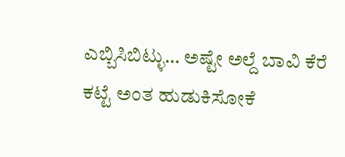ಎಬ್ಬಿಸಿಬಿಟ್ಳು… ಅಷ್ಟೇ ಅಲ್ದೆ ಬಾವಿ ಕೆರೆ ಕಟ್ಟೆ ಅಂತ ಹುಡುಕಿಸೋಕೆ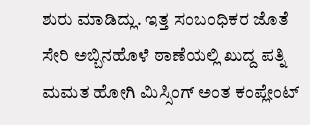ಶುರು ಮಾಡಿದ್ಲು. ಇತ್ತ ಸಂಬಂಧಿಕರ ಜೊತೆ ಸೇರಿ ಅಬ್ಬಿನಹೊಳೆ ಠಾಣೆಯಲ್ಲಿ ಖುದ್ದ ಪತ್ನಿ ಮಮತ ಹೋಗಿ ಮಿಸ್ಸಿಂಗ್ ಅಂತ ಕಂಪ್ಲೇಂಟ್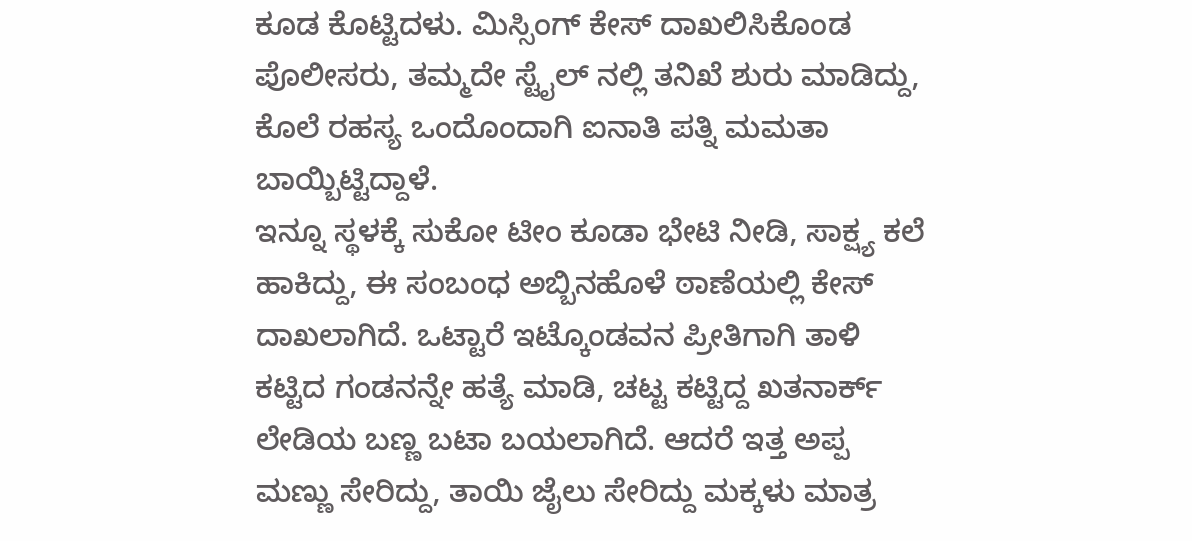ಕೂಡ ಕೊಟ್ಟಿದಳು. ಮಿಸ್ಸಿಂಗ್ ಕೇಸ್ ದಾಖಲಿಸಿಕೊಂಡ ಪೊಲೀಸರು, ತಮ್ಮದೇ ಸ್ಟೈಲ್ ನಲ್ಲಿ ತನಿಖೆ ಶುರು ಮಾಡಿದ್ದು, ಕೊಲೆ ರಹಸ್ಯ ಒಂದೊಂದಾಗಿ ಐನಾತಿ ಪತ್ನಿ ಮಮತಾ ಬಾಯ್ಬಿಟ್ಟಿದ್ದಾಳೆ.
ಇನ್ನೂ ಸ್ಥಳಕ್ಕೆ ಸುಕೋ ಟೀಂ ಕೂಡಾ ಭೇಟಿ ನೀಡಿ, ಸಾಕ್ಷ್ಯ ಕಲೆ ಹಾಕಿದ್ದು, ಈ ಸಂಬಂಧ ಅಬ್ಬಿನಹೊಳೆ ಠಾಣೆಯಲ್ಲಿ ಕೇಸ್ ದಾಖಲಾಗಿದೆ. ಒಟ್ಟಾರೆ ಇಟ್ಕೊಂಡವನ ಪ್ರೀತಿಗಾಗಿ ತಾಳಿ ಕಟ್ಟಿದ ಗಂಡನನ್ನೇ ಹತ್ಯೆ ಮಾಡಿ, ಚಟ್ಟ ಕಟ್ಟಿದ್ದ ಖತನಾರ್ಕ್ ಲೇಡಿಯ ಬಣ್ಣ ಬಟಾ ಬಯಲಾಗಿದೆ. ಆದರೆ ಇತ್ತ ಅಪ್ಪ ಮಣ್ಣು ಸೇರಿದ್ದು, ತಾಯಿ ಜೈಲು ಸೇರಿದ್ದು ಮಕ್ಕಳು ಮಾತ್ರ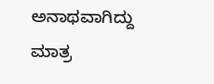ಅನಾಥವಾಗಿದ್ದು ಮಾತ್ರ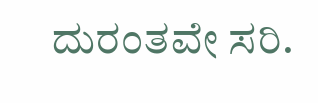ದುರಂತವೇ ಸರಿ.